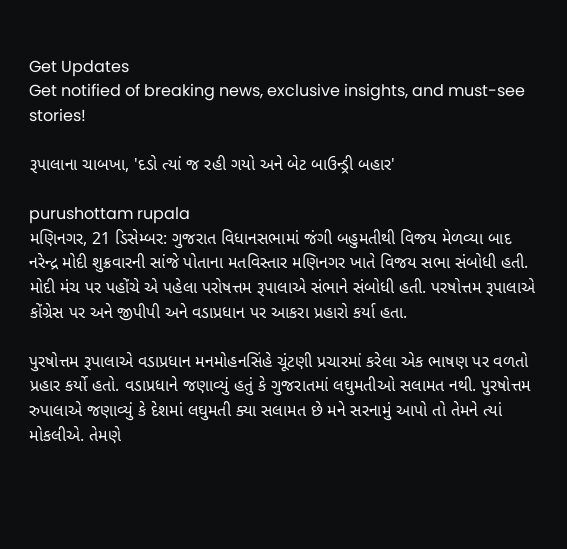Get Updates
Get notified of breaking news, exclusive insights, and must-see stories!

રૂપાલાના ચાબખા, 'દડો ત્યાં જ રહી ગયો અને બેટ બાઉન્ડ્રી બહાર'

purushottam rupala
મણિનગર, 21 ડિસેમ્બર: ગુજરાત વિધાનસભામાં જંગી બહુમતીથી વિજય મેળવ્યા બાદ નરેન્દ્ર મોદી શુક્રવારની સાંજે પોતાના મતવિસ્તાર મણિનગર ખાતે વિજય સભા સંબોધી હતી. મોદી મંચ પર પહોંચે એ પહેલા પરોષત્તમ રૂપાલાએ સંભાને સંબોધી હતી. પરષોત્તમ રૂપાલાએ કોંગ્રેસ પર અને જીપીપી અને વડાપ્રધાન પર આકરા પ્રહારો કર્યા હતા.

પુરષોત્તમ રૂપાલાએ વડાપ્રધાન મનમોહનસિંહે ચૂંટણી પ્રચારમાં કરેલા એક ભાષણ પર વળતો પ્રહાર કર્યો હતો. વડાપ્રધાને જણાવ્યું હતું કે ગુજરાતમાં લઘુમતીઓ સલામત નથી. પુરષોત્તમ રુપાલાએ જણાવ્યું કે દેશમાં લઘુમતી ક્યા સલામત છે મને સરનામું આપો તો તેમને ત્યાં મોકલીએ. તેમણે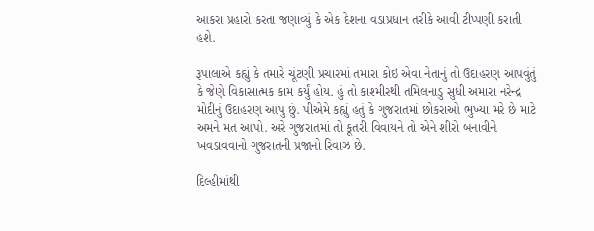આકરા પ્રહારો કરતા જણાવ્યું કે એક દેશના વડાપ્રધાન તરીકે આવી ટીપ્પણી કરાતી હશે.

રૂપાલાએ કહ્યું કે તમારે ચૂંટણી પ્રચારમાં તમારા કોઇ એવા નેતાનું તો ઉદાહરણ આપવુંતું કે જેણે વિકાસાત્મક કામ કર્યું હોય. હું તો કાશ્મીરથી તમિલનાડુ સુધી અમારા નરેન્દ્ર મોદીનું ઉદાહરણ આપુ છું. પીએમે કહ્યું હતું કે ગુજરાતમાં છોકરાઓ ભુખ્યા મરે છે માટે અમને મત આપો. અરે ગુજરાતમાં તો કૂતરી વિવાયને તો એને શીરો બનાવીને ખવડાવવાનો ગુજરાતની પ્રજાનો રિવાઝ છે.

દિલ્હીમાંથી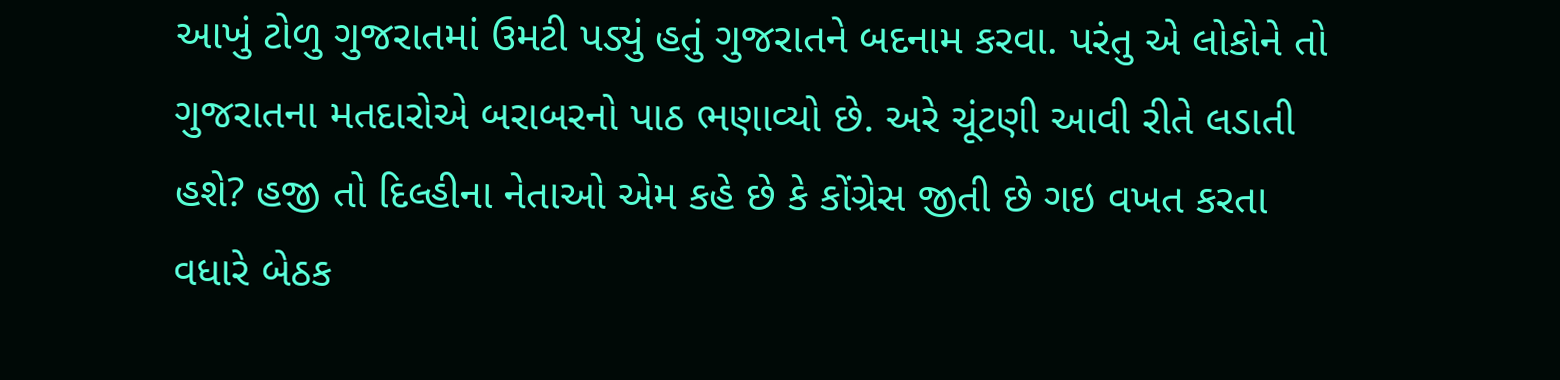આખું ટોળુ ગુજરાતમાં ઉમટી પડ્યું હતું ગુજરાતને બદનામ કરવા. પરંતુ એ લોકોને તો ગુજરાતના મતદારોએ બરાબરનો પાઠ ભણાવ્યો છે. અરે ચૂંટણી આવી રીતે લડાતી હશે? હજી તો દિલ્હીના નેતાઓ એમ કહે છે કે કોંગ્રેસ જીતી છે ગઇ વખત કરતા વધારે બેઠક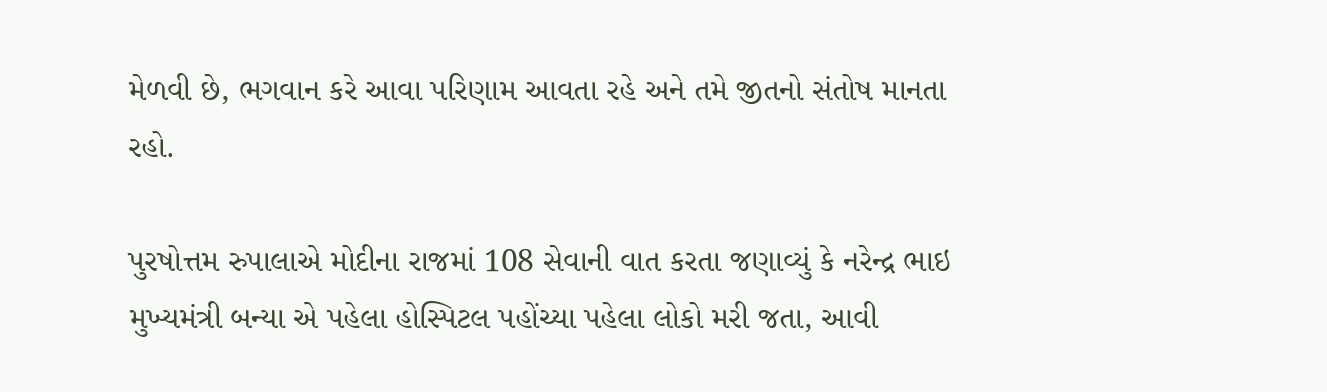મેળવી છે, ભગવાન કરે આવા પરિણામ આવતા રહે અને તમે જીતનો સંતોષ માનતા રહો.

પુરષોત્તમ રુપાલાએ મોદીના રાજમાં 108 સેવાની વાત કરતા જણાવ્યું કે નરેન્દ્ર ભાઇ મુખ્યમંત્રી બન્યા એ પહેલા હોસ્પિટલ પહોંચ્યા પહેલા લોકો મરી જતા, આવી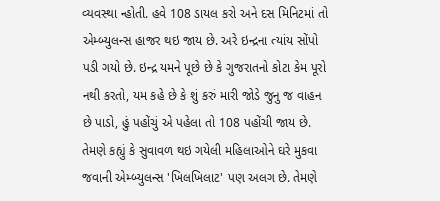વ્યવસ્થા ન્હોતી. હવે 108 ડાયલ કરો અને દસ મિનિટમાં તો એમ્બ્યુલન્સ હાજર થઇ જાય છે. અરે ઇન્દ્રના ત્યાંય સોંપો પડી ગયો છે. ઇન્દ્ર યમને પૂછે છે કે ગુજરાતનો કોટા કેમ પૂરો નથી કરતો, યમ કહે છે કે શું કરું મારી જોડે જુનુ જ વાહન છે પાડો, હું પહોંચું એ પહેલા તો 108 પહોંચી જાય છે. તેમણે કહ્યું કે સુવાવળ થઇ ગયેલી મહિલાઓને ઘરે મુકવા જવાની એમ્બ્યુલન્સ 'ખિલખિલાટ' પણ અલગ છે. તેમણે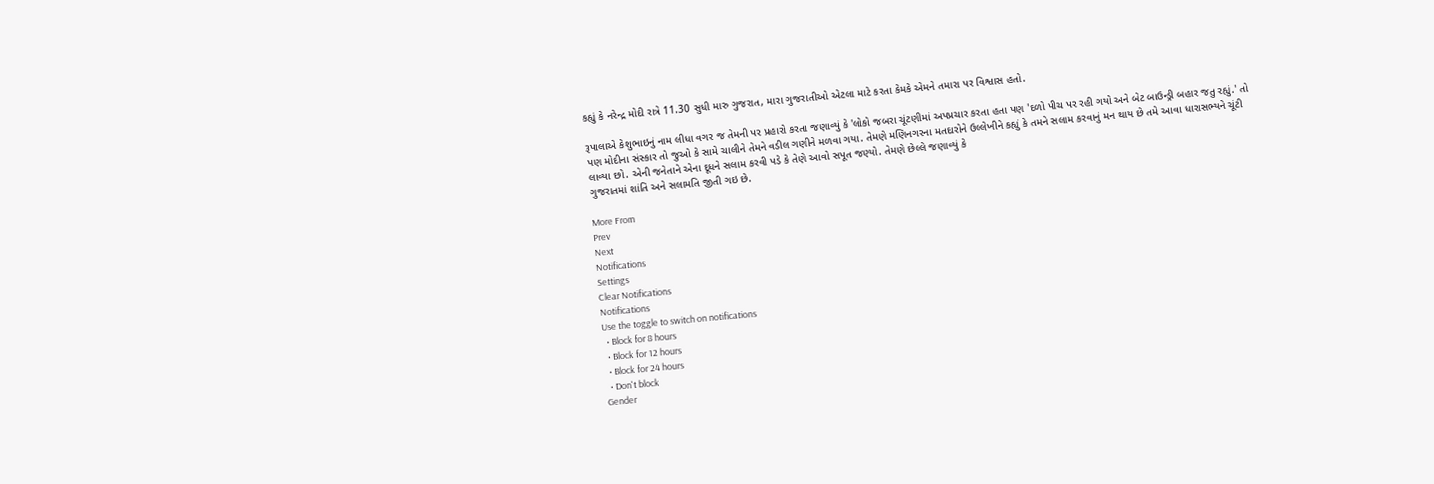કહ્યું કે નરેન્દ્ર મોદી રાત્રે 11.30 સુધી મારુ ગુજરાત, મારા ગુજરાતીઓ એટલા માટે કરતા કેમકે એમને તમારા પર વિશ્વાસ હતો.

રૂપાલાએ કેશુભાઇનું નામ લીધા વગર જ તેમની પર પ્રહારો કરતા જણાવ્યું કે 'લોકો જબરા ચૂંટણીમાં અપપ્રચાર કરતા હતા પણ 'દળો પીચ પર રહી ગયો અને બેટ બાઉન્ડ્રી બહાર જતુ રહ્યું.' તો પણ મોદીના સંસ્કાર તો જુઓ કે સામે ચાલીને તેમને વડીલ ગણીને મળવા ગયા. તેમણે મણિનગરના મતદારોને ઉલ્લેખીને કહ્યું કે તમને સલામ કરવાનું મન થાય છે તમે આવા ધારાસભ્યને ચૂંટી લાવ્યા છો. એની જનેતાને એના દૂધને સલામ કરવી પડે કે તેણે આવો સપૂત જણ્યો. તેમણે છેલ્લે જણાવ્યું કે
ગુજરાતમાં શાંતિ અને સલામતિ જીતી ગઇ છે.

More From
Prev
Next
Notifications
Settings
Clear Notifications
Notifications
Use the toggle to switch on notifications
  • Block for 8 hours
  • Block for 12 hours
  • Block for 24 hours
  • Don't block
Gender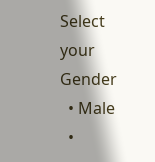Select your Gender
  • Male
  •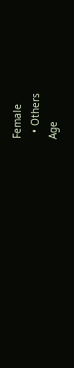Female
  • Others
Age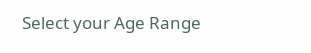Select your Age Range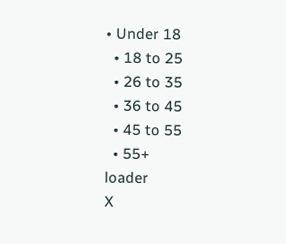• Under 18
  • 18 to 25
  • 26 to 35
  • 36 to 45
  • 45 to 55
  • 55+
loader
X